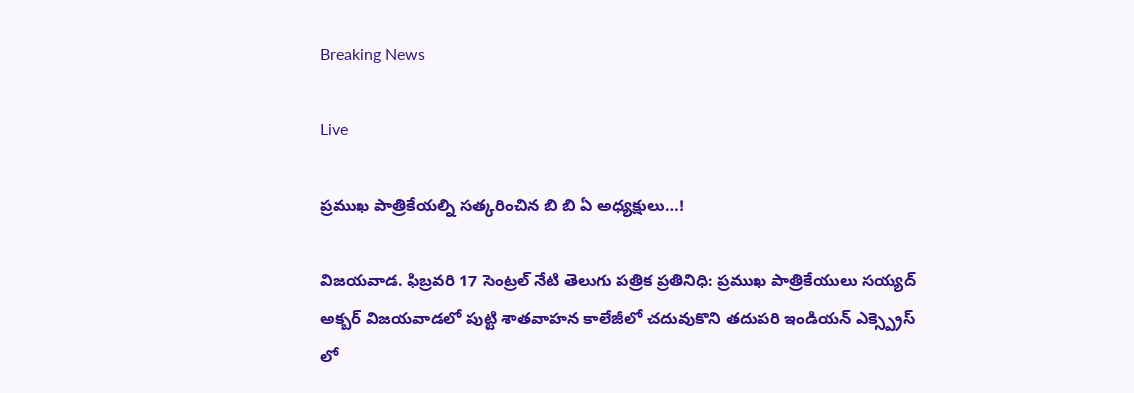Breaking News

Live

ప్రముఖ పాత్రికేయల్ని సత్కరించిన బి బి ఏ అధ్యక్షులు…!

విజయవాడ. ఫిబ్రవరి 17 సెంట్రల్ నేటి తెలుగు పత్రిక ప్రతినిధి: ప్రముఖ పాత్రికేయులు సయ్యద్ అక్బర్ విజయవాడలో పుట్టి శాతవాహన కాలేజీలో చదువుకొని తదుపరి ఇండియన్ ఎక్స్ప్రెస్ లో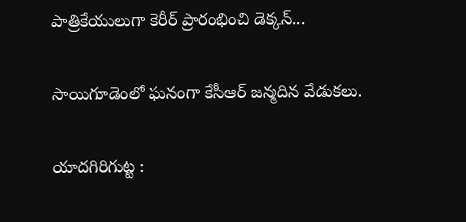పాత్రికేయులుగా కెరీర్ ప్రారంభించి డెక్కన్...

సాయిగూడెంలో ఘనంగా కేసీఆర్ జన్మదిన వేడుకలు.

యాదగిరిగుట్ట :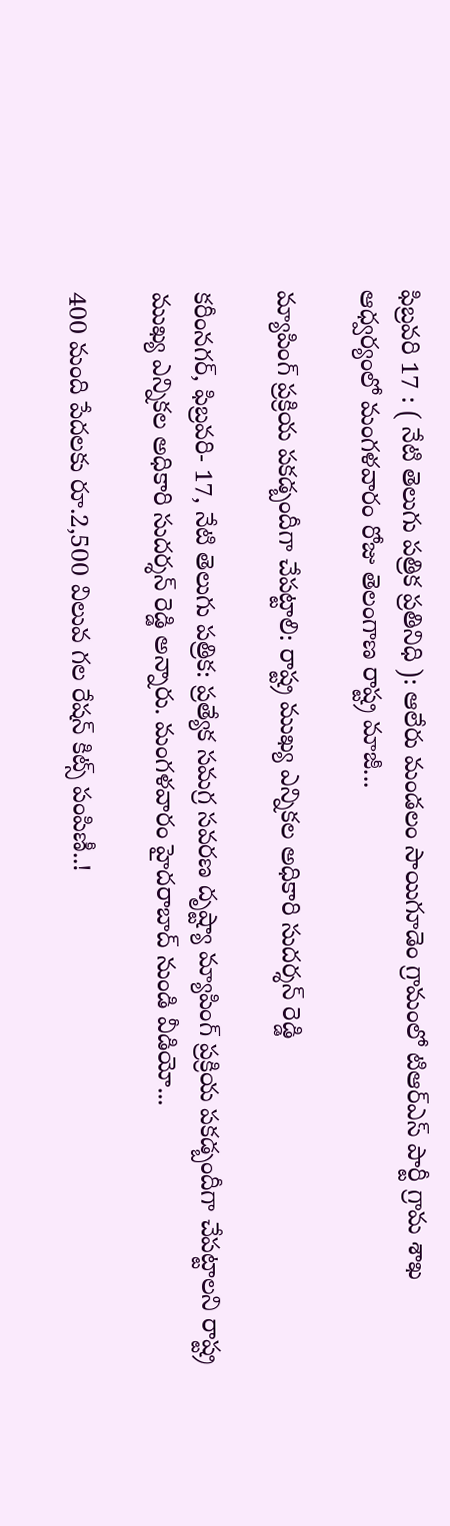ఫిబ్రవరి 17 : ( నేటి తెలుగు పత్రిక ప్రతినిధి ): ఆలేరు మండలం సాయిగూడెం గ్రామంలో టిఆర్ఎస్ పార్టీ గ్రామ శాఖ ఆధ్వర్యంలో మంగళవారం రోజు తెలంగాణ రాష్ట్ర మాజీ...

మ్యాపింగ్ ప్రక్రియ పకడ్బందీగా చేపట్టాలి: రాష్ట్ర ముఖ్య ఎన్నికల అధికారి సుదర్శన్ రెడ్డి

కరీంనగర్, ఫిబ్రవరి- 17, నేటి తెలుగు పత్రిక: ప్రత్యేక సమగ్ర సవరణ దృష్ట్యా మ్యాపింగ్ ప్రక్రియ పకడ్బందీగా చేపట్టాలని రాష్ట్ర ముఖ్య ఎన్నికల అధికారి సుదర్శన్ రెడ్డి అన్నారు. మంగళవారం హైదరాబాద్ నుండి వీడియో...

400 మంది పేద‌ల‌కు రూ.2,500 విలువ గ‌ల రేష‌న్ కిట్స్ పంపిణీ..!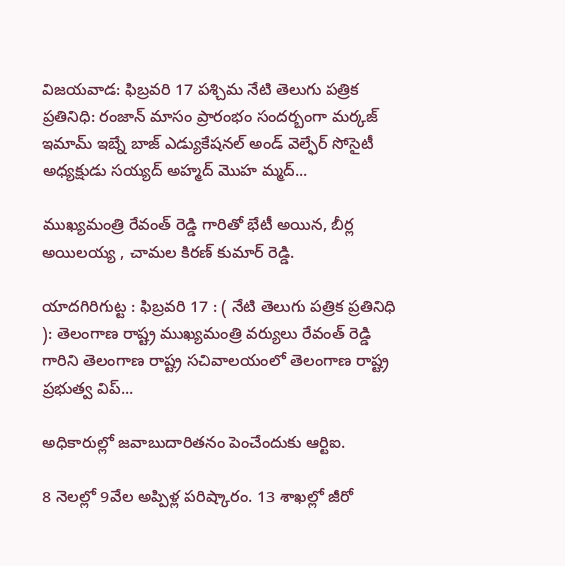విజ‌య‌వాడ: ఫిబ్రవరి 17 పశ్చిమ నేటి తెలుగు పత్రిక ప్రతినిధి: రంజాన్ మాసం ప్రారంభం సంద‌ర్బంగా మ‌ర్క‌జ్ ఇమామ్ ఇబ్నే బాజ్ ఎడ్యుకేష‌న‌ల్ అండ్ వెల్ఫేర్ సోసైటీ అధ్య‌క్షుడు స‌య్య‌ద్ అహ్మ‌ద్ మొహ‌ మ్మ‌ద్...

ముఖ్యమంత్రి రేవంత్ రెడ్డి గారితో భేటీ అయిన, బీర్ల అయిలయ్య , చామల కిరణ్ కుమార్ రెడ్డి.

యాదగిరిగుట్ట : ఫిబ్రవరి 17 : ( నేటి తెలుగు పత్రిక ప్రతినిధి ): తెలంగాణ రాష్ట్ర ముఖ్యమంత్రి వర్యులు రేవంత్ రెడ్డి గారిని తెలంగాణ రాష్ట్ర సచివాలయంలో తెలంగాణ రాష్ట్ర ప్రభుత్వ విప్...

అధికారుల్లో జవాబుదారితనం పెంచేందుకు ఆర్టిఐ.

8 నెలల్లో 9వేల అప్పిళ్ల పరిష్కారం. 13 శాఖల్లో జీరో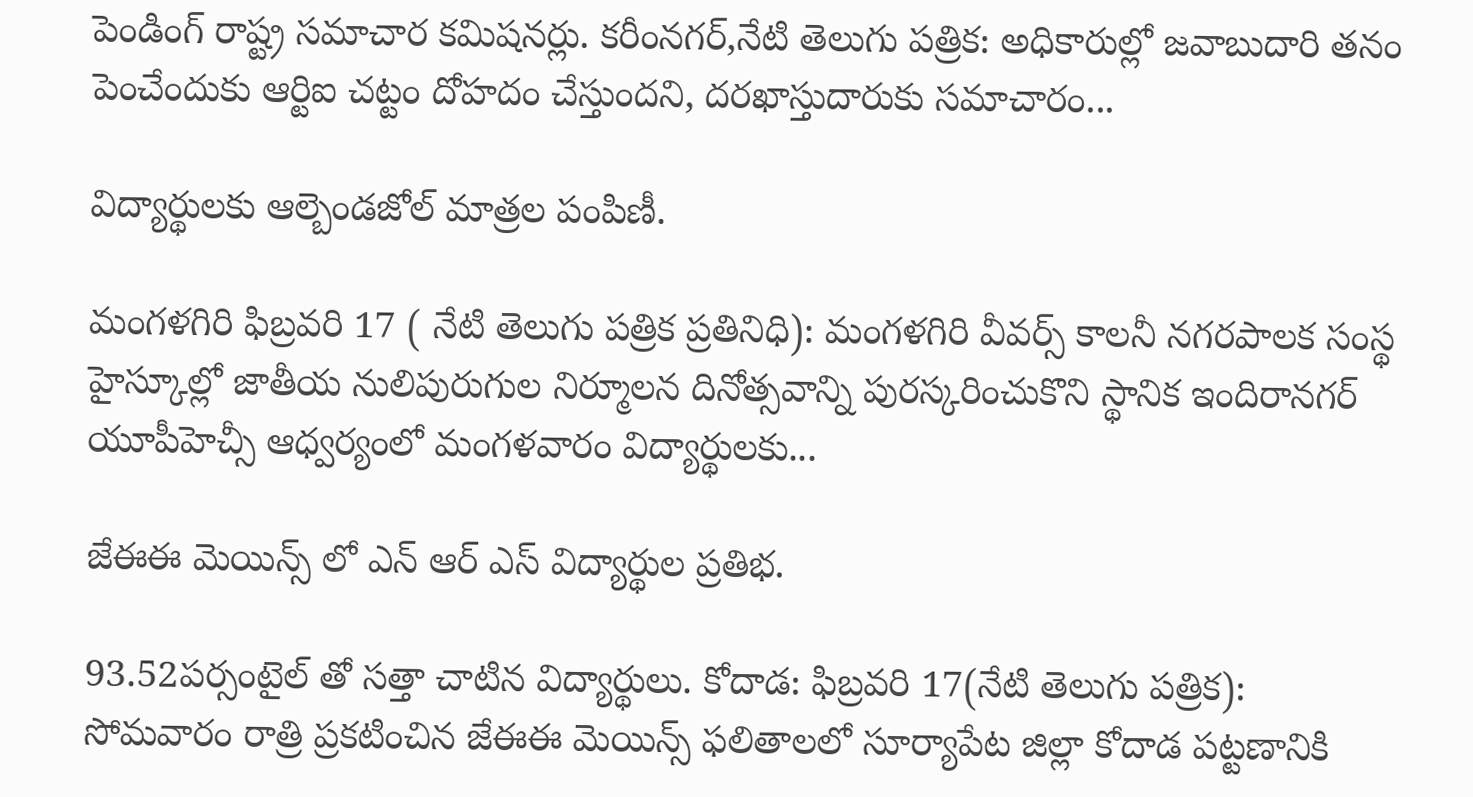పెండింగ్ రాష్ట్ర సమాచార కమిషనర్లు. కరీంనగర్,నేటి తెలుగు పత్రిక: అధికారుల్లో జవాబుదారి తనం పెంచేందుకు ఆర్టిఐ చట్టం దోహదం చేస్తుందని, దరఖాస్తుదారుకు సమాచారం...

విద్యార్థులకు ఆల్బెండజోల్ మాత్రల పంపిణీ.

మంగళగిరి ఫిబ్రవరి 17 ( నేటి తెలుగు పత్రిక ప్రతినిధి): మంగళగిరి వీవర్స్ కాలనీ నగరపాలక సంస్థ హైస్కూల్లో జాతీయ నులిపురుగుల నిర్మూలన దినోత్సవాన్ని పురస్కరించుకొని స్థానిక ఇందిరానగర్ యూపీహెచ్సీ ఆధ్వర్యంలో మంగళవారం విద్యార్థులకు...

జేఈఈ మెయిన్స్ లో ఎన్ ఆర్ ఎస్ విద్యార్థుల ప్రతిభ.

93.52పర్సంటైల్ తో సత్తా చాటిన విద్యార్థులు. కోదాడ: ఫిబ్రవరి 17(నేటి తెలుగు పత్రిక): సోమవారం రాత్రి ప్రకటించిన జేఈఈ మెయిన్స్ ఫలితాలలో సూర్యాపేట జిల్లా కోదాడ పట్టణానికి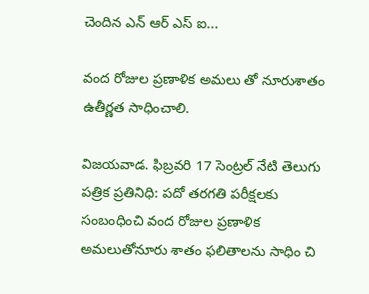చెందిన ఎన్ ఆర్ ఎస్ ఐ...

వంద రోజుల ప్రణాళిక అమలు తో నూరుశాతం ఉతీర్ణత సాధించాలి.

విజయవాడ. ఫిబ్రవరి 17 సెంట్రల్ నేటి తెలుగు పత్రిక ప్రతినిధి: పదో తరగతి పరీక్షలకు సంబంధించి వంద రోజుల ప్రణాళిక అమలుతోనూరు శాతం ఫలితాలను సాధిం చి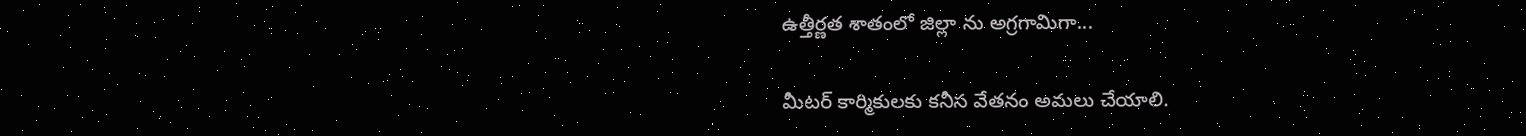ఉత్తీర్ణ‌త శాతంలో జిల్లా ను అగ్రగామిగా...

మీటర్ కార్మికులకు కనీస వేతనం అమలు చేయాలి.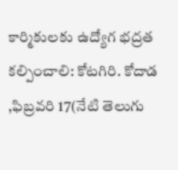కార్మికులకు ఉద్యోగ భద్రత కల్పించాలి: కోటగిరి. కోదాడ ,ఫిబ్రవరి 17(నేటి తెలుగు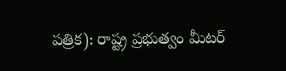పత్రిక): రాష్ట్ర ప్రభుత్వం మీటర్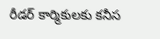రీడర్ కార్మికులకు కనీస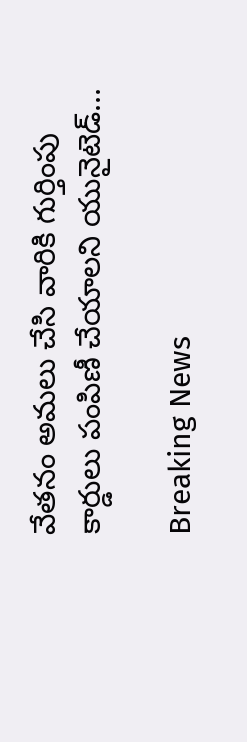వేతనం అమలు చేసి వారికి గుర్తింపు కార్డులు పంపిణీ చేయాలని యునైటెడ్...

Breaking News